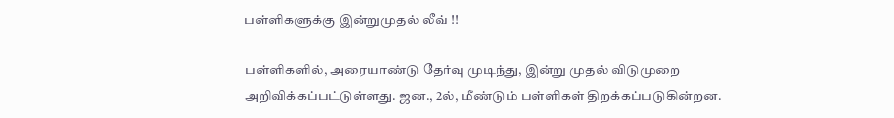பள்ளிகளுக்கு இன்றுமுதல் லீவ் !!

பள்ளிகளில், அரையாண்டு தேர்வு முடிந்து, இன்று முதல் விடுமுறை அறிவிக்கப்பட்டுள்ளது. ஜன., 2ல், மீண்டும் பள்ளிகள் திறக்கப்படுகின்றன.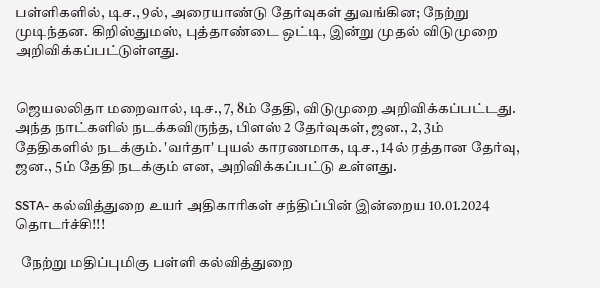பள்ளிகளில், டிச., 9ல், அரையாண்டு தேர்வுகள் துவங்கின; நேற்று முடிந்தன. கிறிஸ்துமஸ், புத்தாண்டை ஒட்டி, இன்று முதல் விடுமுறை அறிவிக்கப்பட்டுள்ளது.


ஜெயலலிதா மறைவால், டிச., 7, 8ம் தேதி, விடுமுறை அறிவிக்கப்பட்டது. அந்த நாட்களில் நடக்கவிருந்த, பிளஸ் 2 தேர்வுகள், ஜன., 2, 3ம் தேதிகளில் நடக்கும். 'வர்தா' புயல் காரணமாக, டிச., 14ல் ரத்தான தேர்வு, ஜன., 5ம் தேதி நடக்கும் என, அறிவிக்கப்பட்டு உள்ளது.

SSTA- கல்வித்துறை உயர் அதிகாரிகள் சந்திப்பின் இன்றைய 10.01.2024 தொடர்ச்சி!!!

  நேற்று மதிப்புமிகு பள்ளி கல்வித்துறை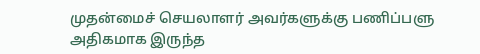முதன்மைச் செயலாளர் அவர்களுக்கு பணிப்பளு அதிகமாக இருந்த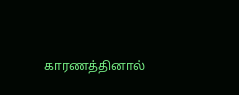காரணத்தினால்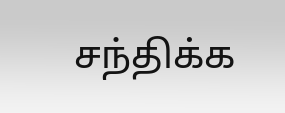சந்திக்க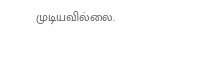முடியவில்லை.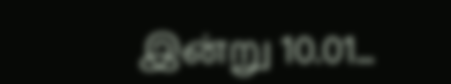இன்று 10.01...